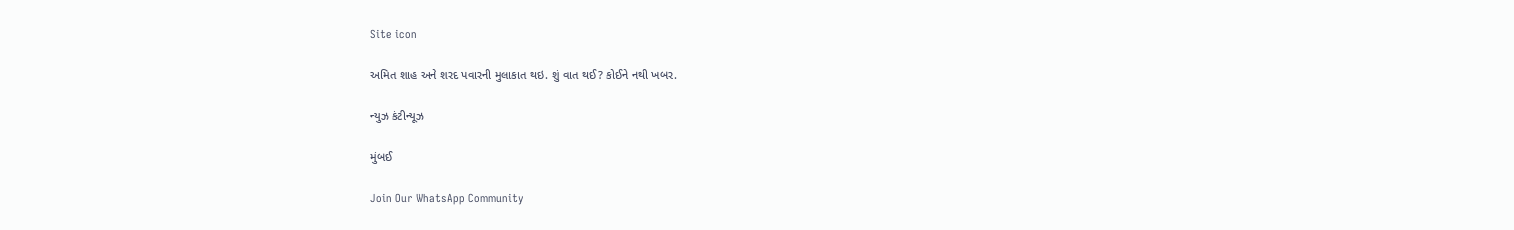Site icon

અમિત શાહ અને શરદ પવારની મુલાકાત થઇ. શું વાત થઈ? કોઈને નથી ખબર.

ન્યુઝ કંટીન્યૂઝ

મુંબઈ

Join Our WhatsApp Community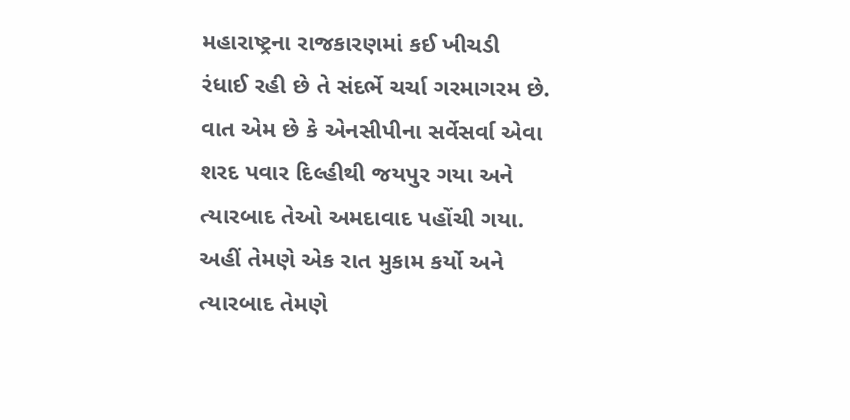મહારાષ્ટ્રના રાજકારણમાં કઈ ખીચડી રંધાઈ રહી છે તે સંદર્ભે ચર્ચા ગરમાગરમ છે. વાત એમ છે કે એનસીપીના સર્વેસર્વા એવા શરદ પવાર દિલ્હીથી જયપુર ગયા અને ત્યારબાદ તેઓ અમદાવાદ પહોંચી ગયા. અહીં તેમણે એક રાત મુકામ કર્યો અને ત્યારબાદ તેમણે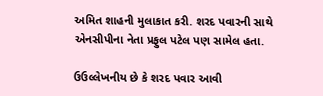અમિત શાહની મુલાકાત કરી. શરદ પવારની સાથે એનસીપીના નેતા પ્રફુલ પટેલ પણ સામેલ હતા.

ઉઉલ્લેખનીય છે કે શરદ પવાર આવી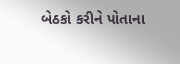બેઠકો કરીને પોતાના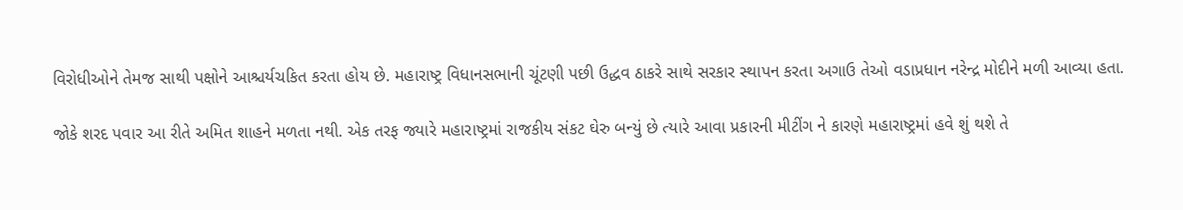વિરોધીઓને તેમજ સાથી પક્ષોને આશ્ચર્યચકિત કરતા હોય છે. મહારાષ્ટ્ર વિધાનસભાની ચૂંટણી પછી ઉદ્ધવ ઠાકરે સાથે સરકાર સ્થાપન કરતા અગાઉ તેઓ વડાપ્રધાન નરેન્દ્ર મોદીને મળી આવ્યા હતા.

જોકે શરદ પવાર આ રીતે અમિત શાહને મળતા નથી. એક તરફ જ્યારે મહારાષ્ટ્રમાં રાજકીય સંકટ ઘેરુ બન્યું છે ત્યારે આવા પ્રકારની મીટીંગ ને કારણે મહારાષ્ટ્રમાં હવે શું થશે તે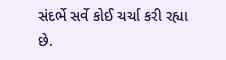સંદર્ભે સર્વે કોઈ ચર્ચા કરી રહ્યા છે.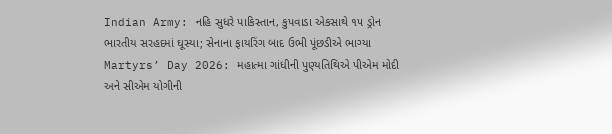Indian Army: નહિ સુધરે પાકિસ્તાન, કુપવાડા એકસાથે ૧૫ ડ્રોન ભારતીય સરહદમાં ઘૂસ્યા; સેનાના ફાયરિંગ બાદ ઉભી પૂંછડીએ ભાગ્યા
Martyrs’ Day 2026: મહાત્મા ગાંધીની પુણ્યતિથિએ પીએમ મોદી અને સીએમ યોગીની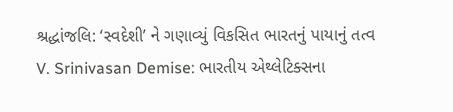શ્રદ્ધાંજલિ: ‘સ્વદેશી’ ને ગણાવ્યું વિકસિત ભારતનું પાયાનું તત્વ
V. Srinivasan Demise: ભારતીય એથ્લેટિક્સના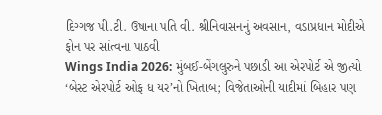દિગ્ગજ પી.ટી. ઉષાના પતિ વી. શ્રીનિવાસનનું અવસાન, વડાપ્રધાન મોદીએ ફોન પર સાંત્વના પાઠવી
Wings India 2026: મુંબઈ-બેંગલુરુને પછાડી આ એરપોર્ટ એ જીત્યો ‘બેસ્ટ એરપોર્ટ ઓફ ધ યર’નો ખિતાબ; વિજેતાઓની યાદીમાં બિહાર પણ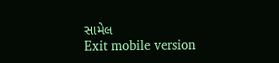સામેલ
Exit mobile version